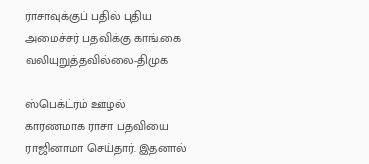ராசாவுக்குப் பதில் புதிய அமைச்சர் பதவிக்கு காங்.கை வலியுறுத்தவில்லை-திமுக

ஸ்பெக்ட்ரம் ஊழல் காரணமாக ராசா பதவியை ராஜினாமா செய்தார். இதனால்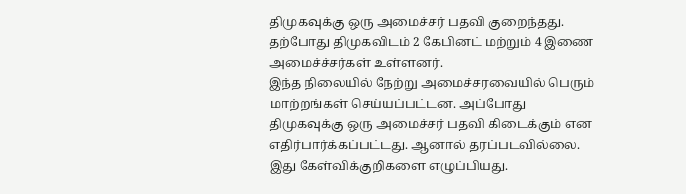திமுகவுக்கு ஒரு அமைச்சர் பதவி குறைந்தது. தற்போது திமுகவிடம் 2 கேபினட் மற்றும் 4 இணை அமைச்ச்சர்கள் உள்ளனர்.
இந்த நிலையில் நேற்று அமைச்சரவையில் பெரும் மாற்றங்கள் செய்யப்பட்டன. அப்போது திமுகவுக்கு ஒரு அமைச்சர் பதவி கிடைக்கும் என எதிர்பார்க்கப்பட்டது. ஆனால் தரப்படவில்லை. இது கேள்விக்குறிகளை எழுப்பியது.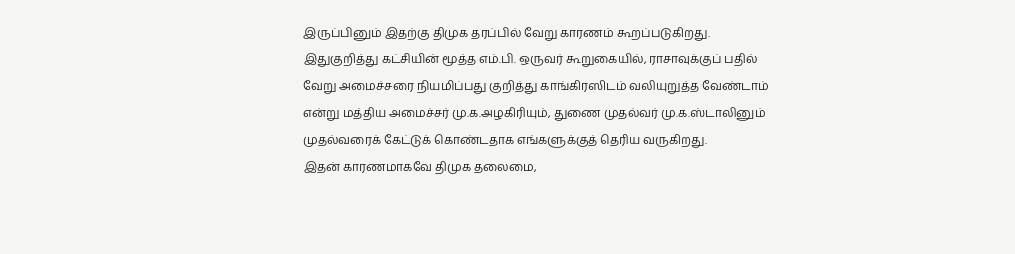இருப்பினும் இதற்கு திமுக தரப்பில் வேறு காரணம் கூறப்படுகிறது. இதுகுறித்து கட்சியின் மூத்த எம்.பி. ஒருவர் கூறுகையில், ராசாவுக்குப் பதில் வேறு அமைச்சரை நியமிப்பது குறித்து காங்கிரஸிடம் வலியுறுத்த வேண்டாம் என்று மத்திய அமைச்சர் மு.க.அழகிரியும், துணை முதல்வர் மு.க.ஸ்டாலினும் முதல்வரைக் கேட்டுக் கொண்டதாக எங்களுக்குத் தெரிய வருகிறது.
இதன் காரணமாகவே திமுக தலைமை,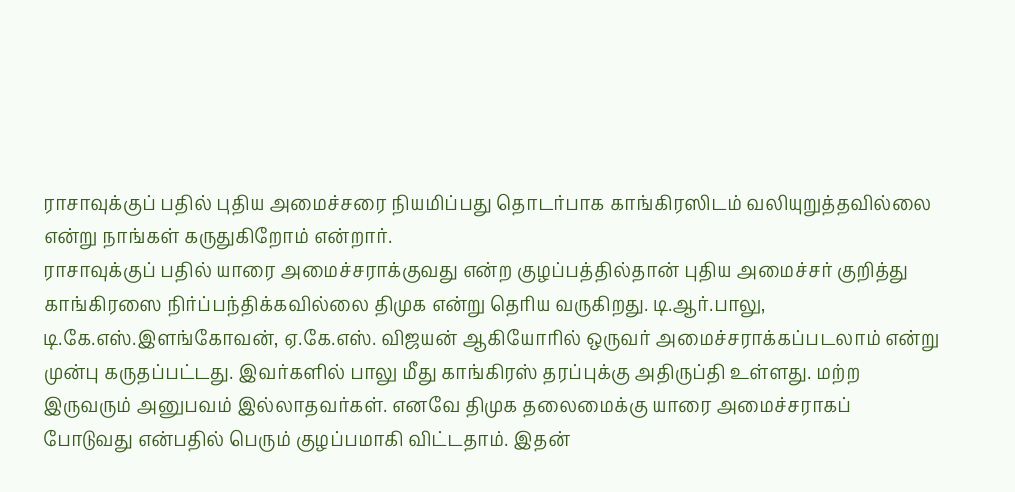ராசாவுக்குப் பதில் புதிய அமைச்சரை நியமிப்பது தொடர்பாக காங்கிரஸிடம் வலியுறுத்தவில்லை என்று நாங்கள் கருதுகிறோம் என்றார்.
ராசாவுக்குப் பதில் யாரை அமைச்சராக்குவது என்ற குழப்பத்தில்தான் புதிய அமைச்சர் குறித்து காங்கிரஸை நிர்ப்பந்திக்கவில்லை திமுக என்று தெரிய வருகிறது. டி.ஆர்.பாலு, டி.கே.எஸ்.இளங்கோவன், ஏ.கே.எஸ். விஜயன் ஆகியோரில் ஒருவர் அமைச்சராக்கப்படலாம் என்று முன்பு கருதப்பட்டது. இவர்களில் பாலு மீது காங்கிரஸ் தரப்புக்கு அதிருப்தி உள்ளது. மற்ற இருவரும் அனுபவம் இல்லாதவர்கள். எனவே திமுக தலைமைக்கு யாரை அமைச்சராகப் போடுவது என்பதில் பெரும் குழப்பமாகி விட்டதாம். இதன்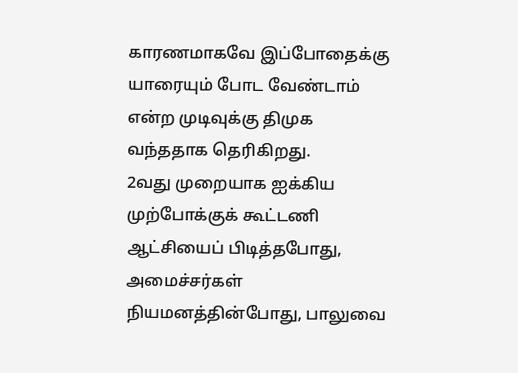காரணமாகவே இப்போதைக்கு யாரையும் போட வேண்டாம் என்ற முடிவுக்கு திமுக வந்ததாக தெரிகிறது.
2வது முறையாக ஐக்கிய முற்போக்குக் கூட்டணி ஆட்சியைப் பிடித்தபோது, அமைச்சர்கள் நியமனத்தின்போது, பாலுவை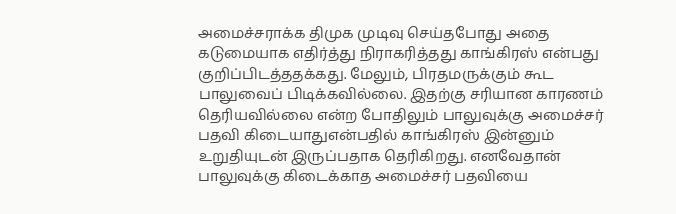அமைச்சராக்க திமுக முடிவு செய்தபோது அதை கடுமையாக எதிர்த்து நிராகரித்தது காங்கிரஸ் என்பது குறிப்பிடத்ததக்கது. மேலும், பிரதமருக்கும் கூட பாலுவைப் பிடிக்கவில்லை. இதற்கு சரியான காரணம் தெரியவில்லை என்ற போதிலும் பாலுவுக்கு அமைச்சர் பதவி கிடையாதுஎன்பதில் காங்கிரஸ் இன்னும் உறுதியுடன் இருப்பதாக தெரிகிறது. எனவேதான் பாலுவுக்கு கிடைக்காத அமைச்சர் பதவியை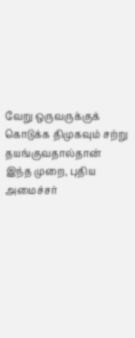வேறு ஒருவருக்குக் கொடுக்க திமுகவும் சற்று தயங்குவதால்தான் இந்த முறை, புதிய அமைச்சர்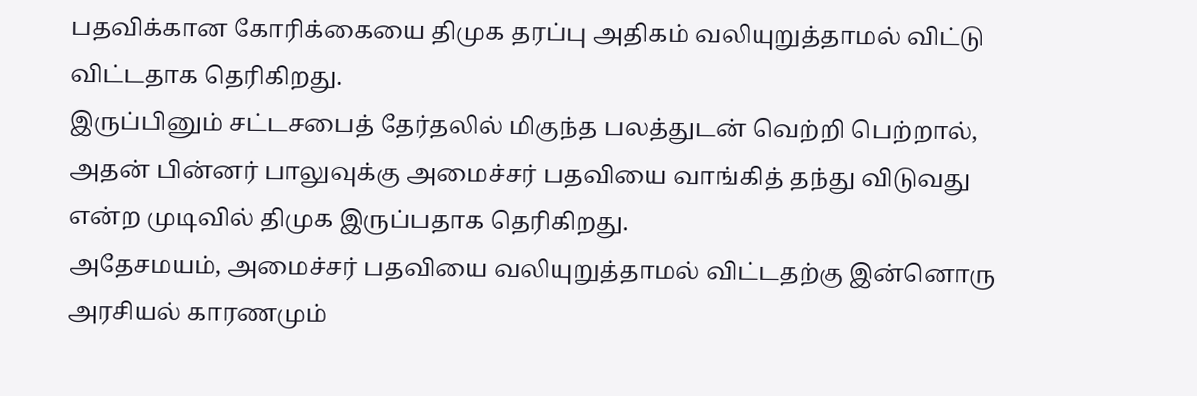பதவிக்கான கோரிக்கையை திமுக தரப்பு அதிகம் வலியுறுத்தாமல் விட்டு விட்டதாக தெரிகிறது.
இருப்பினும் சட்டசபைத் தேர்தலில் மிகுந்த பலத்துடன் வெற்றி பெற்றால், அதன் பின்னர் பாலுவுக்கு அமைச்சர் பதவியை வாங்கித் தந்து விடுவது என்ற முடிவில் திமுக இருப்பதாக தெரிகிறது.
அதேசமயம், அமைச்சர் பதவியை வலியுறுத்தாமல் விட்டதற்கு இன்னொரு அரசியல் காரணமும்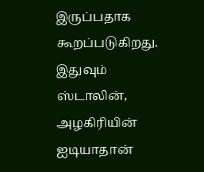இருப்பதாக கூறப்படுகிறது. இதுவும் ஸ்டாலின், அழகிரியின் ஐடியாதான்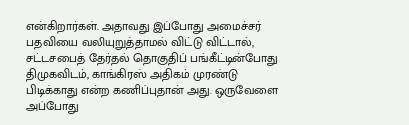என்கிறார்கள். அதாவது இப்போது அமைச்சர் பதவியை வலியுறுத்தாமல் விட்டு விட்டால், சட்டசபைத் தேர்தல் தொகுதிப் பங்கீட்டின்போது திமுகவிடம், காங்கிரஸ் அதிகம் முரண்டு பிடிக்காது என்ற கணிப்புதான் அது. ஒருவேளை அப்போது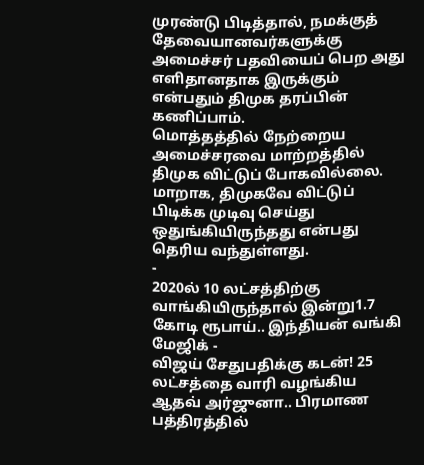முரண்டு பிடித்தால், நமக்குத் தேவையானவர்களுக்கு அமைச்சர் பதவியைப் பெற அது எளிதானதாக இருக்கும் என்பதும் திமுக தரப்பின் கணிப்பாம்.
மொத்தத்தில் நேற்றைய அமைச்சரவை மாற்றத்தில் திமுக விட்டுப் போகவில்லை. மாறாக, திமுகவே விட்டுப் பிடிக்க முடிவு செய்து ஒதுங்கியிருந்தது என்பது தெரிய வந்துள்ளது.
-
2020ல் 10 லட்சத்திற்கு வாங்கியிருந்தால் இன்று1.7 கோடி ரூபாய்.. இந்தியன் வங்கி மேஜிக் -
விஜய் சேதுபதிக்கு கடன்! 25 லட்சத்தை வாரி வழங்கிய ஆதவ் அர்ஜுனா.. பிரமாண பத்திரத்தில்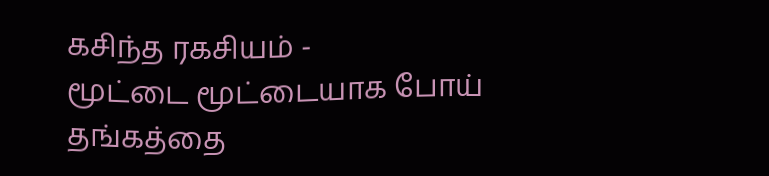கசிந்த ரகசியம் -
மூட்டை மூட்டையாக போய் தங்கத்தை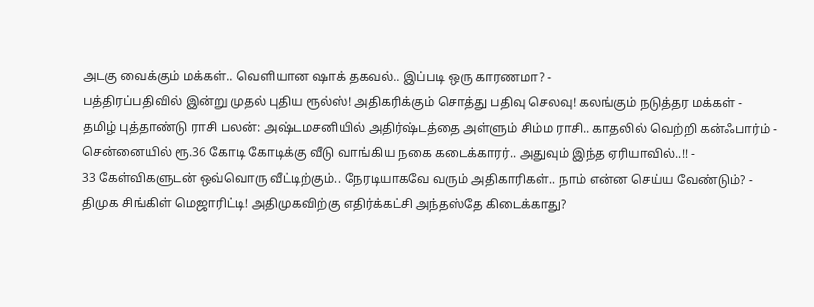அடகு வைக்கும் மக்கள்.. வெளியான ஷாக் தகவல்.. இப்படி ஒரு காரணமா? -
பத்திரப்பதிவில் இன்று முதல் புதிய ரூல்ஸ்! அதிகரிக்கும் சொத்து பதிவு செலவு! கலங்கும் நடுத்தர மக்கள் -
தமிழ் புத்தாண்டு ராசி பலன்: அஷ்டமசனியில் அதிர்ஷ்டத்தை அள்ளும் சிம்ம ராசி.. காதலில் வெற்றி கன்ஃபார்ம் -
சென்னையில் ரூ.36 கோடி கோடிக்கு வீடு வாங்கிய நகை கடைக்காரர்.. அதுவும் இந்த ஏரியாவில்..!! -
33 கேள்விகளுடன் ஒவ்வொரு வீட்டிற்கும்.. நேரடியாகவே வரும் அதிகாரிகள்.. நாம் என்ன செய்ய வேண்டும்? -
திமுக சிங்கிள் மெஜாரிட்டி! அதிமுகவிற்கு எதிர்க்கட்சி அந்தஸ்தே கிடைக்காது?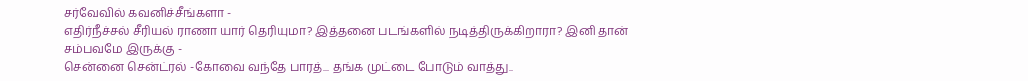சர்வேவில் கவனிச்சீங்களா -
எதிர்நீச்சல் சீரியல் ராணா யார் தெரியுமா? இத்தனை படங்களில் நடித்திருக்கிறாரா? இனி தான் சம்பவமே இருக்கு -
சென்னை சென்ட்ரல் -கோவை வந்தே பாரத்... தங்க முட்டை போடும் வாத்து..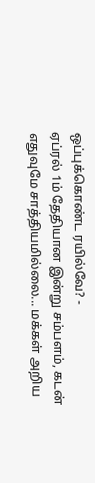ஒப்புக்கொண்ட ரயில்வே? -
ஏப்ரல் 1ம் தேதியான இன்று சம்பளம், கடன் எதுவுமே சாத்தியமில்லை... மக்கள் அறிய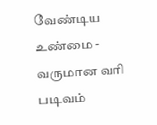வேண்டிய உண்மை -
வருமான வரி படிவம்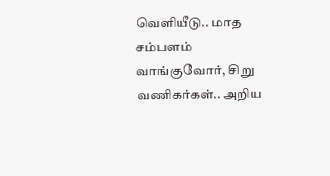வெளியீடு.. மாத சம்பளம் வாங்குவோர், சிறு வணிகர்கள்.. அறிய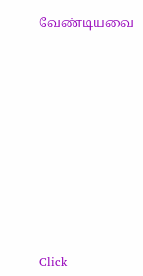வேண்டியவை












Click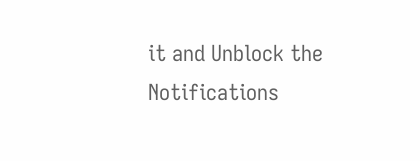it and Unblock the Notifications